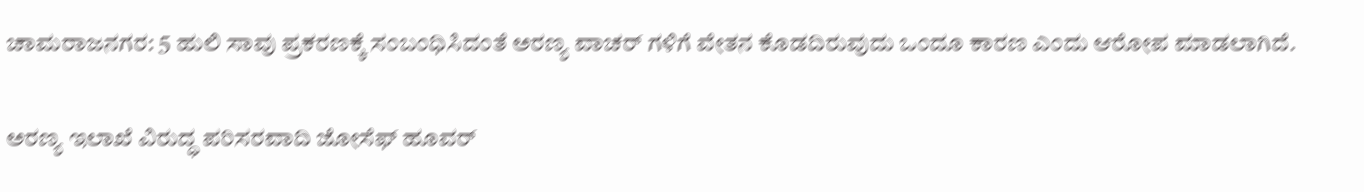ಚಾಮರಾಜನಗರ: 5 ಹುಲಿ ಸಾವು ಪ್ರಕರಣಕ್ಕೆ ಸಂಬಂಧಿಸಿದಂತೆ ಅರಣ್ಯ ವಾಚರ್ ಗಳಿಗೆ ವೇತನ ಕೊಡದಿರುವುದು ಒಂದೂ ಕಾರಣ ಎಂದು ಆರೋಪ ಮಾಡಲಾಗಿದೆ.

ಅರಣ್ಯ ಇಲಾಖೆ ವಿರುದ್ಧ ಪರಿಸರವಾದಿ ಜೋಸೆಫ್ ಹೂವರ್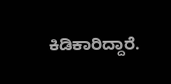ಕಿಡಿಕಾರಿದ್ದಾರೆ.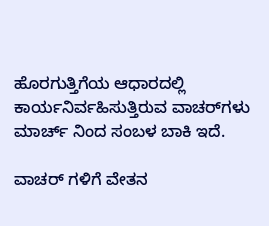ಹೊರಗುತ್ತಿಗೆಯ ಆಧಾರದಲ್ಲಿ ಕಾರ್ಯನಿರ್ವಹಿಸುತ್ತಿರುವ ವಾಚರ್‌ಗಳು ಮಾರ್ಚ್ ನಿಂದ ಸಂಬಳ ಬಾಕಿ ಇದೆ.

ವಾಚರ್ ಗಳಿಗೆ ವೇತನ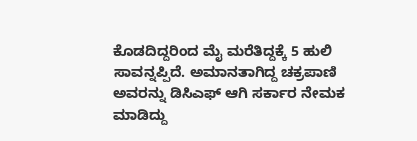ಕೊಡದಿದ್ದರಿಂದ ಮೈ ಮರೆತಿದ್ದಕ್ಕೆ 5 ಹುಲಿ ಸಾವನ್ನಪ್ಪಿದೆ. ಅಮಾನತಾಗಿದ್ದ ಚಕ್ರಪಾಣಿ ಅವರನ್ನು ಡಿಸಿಎಫ್ ಆಗಿ ಸರ್ಕಾರ ನೇಮಕ ಮಾಡಿದ್ದು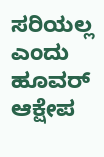ಸರಿಯಲ್ಲ ಎಂದು ಹೂವರ್ ಆಕ್ಷೇಪ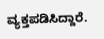ವ್ಯಕ್ತಪಡಿಸಿದ್ದಾರೆ.